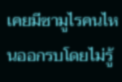เคยมีซามูไรคนไหนออกรบโดยไม่รู้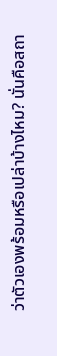ว่าตัวเองพร้อมหรือเปล่าบ้างไหม? นั่นคือสถา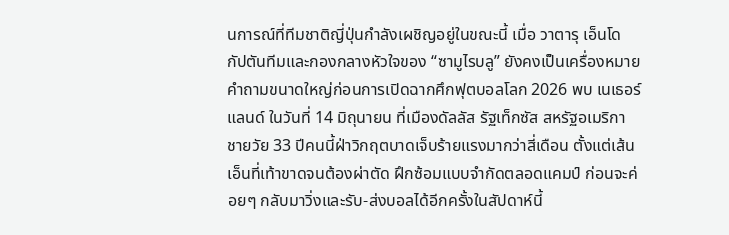นการณ์ที่ทีมชาติญี่ปุ่นกำลังเผชิญอยู่ในขณะนี้ เมื่อ วาตารุ เอ็นโด กัปตันทีมและกองกลางหัวใจของ “ซามูไรบลู” ยังคงเป็นเครื่องหมายคำถามขนาดใหญ่ก่อนการเปิดฉากศึกฟุตบอลโลก 2026 พบ เนเธอร์แลนด์ ในวันที่ 14 มิถุนายน ที่เมืองดัลลัส รัฐเท็กซัส สหรัฐอเมริกา
ชายวัย 33 ปีคนนี้ฝ่าวิกฤตบาดเจ็บร้ายแรงมากว่าสี่เดือน ตั้งแต่เส้นเอ็นที่เท้าขาดจนต้องผ่าตัด ฝึกซ้อมแบบจำกัดตลอดแคมป์ ก่อนจะค่อยๆ กลับมาวิ่งและรับ-ส่งบอลได้อีกครั้งในสัปดาห์นี้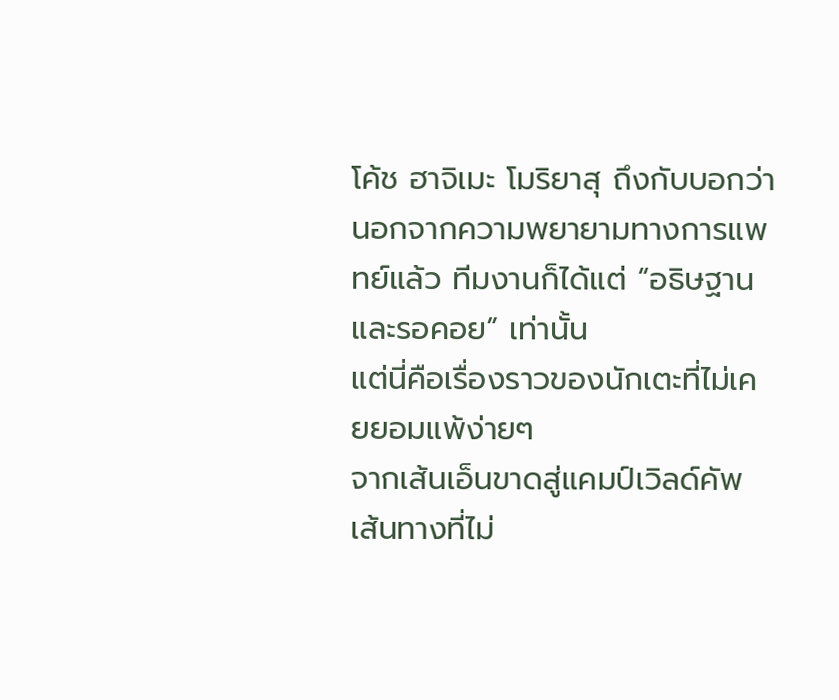โค้ช ฮาจิเมะ โมริยาสุ ถึงกับบอกว่านอกจากความพยายามทางการแพทย์แล้ว ทีมงานก็ได้แต่ “อธิษฐานและรอคอย” เท่านั้น
แต่นี่คือเรื่องราวของนักเตะที่ไม่เคยยอมแพ้ง่ายๆ
จากเส้นเอ็นขาดสู่แคมป์เวิลด์คัพ เส้นทางที่ไม่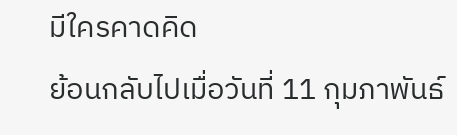มีใครคาดคิด
ย้อนกลับไปเมื่อวันที่ 11 กุมภาพันธ์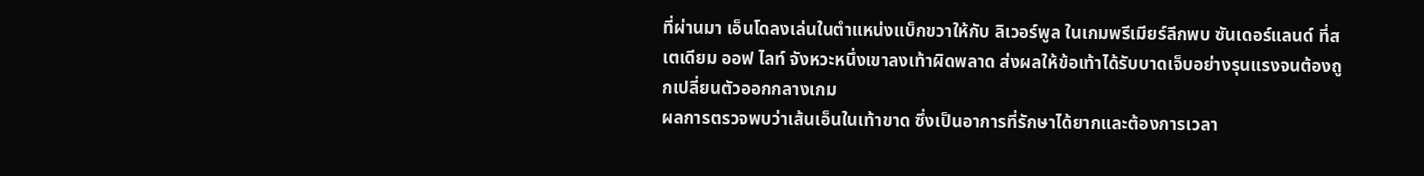ที่ผ่านมา เอ็นโดลงเล่นในตำแหน่งแบ็กขวาให้กับ ลิเวอร์พูล ในเกมพรีเมียร์ลีกพบ ซันเดอร์แลนด์ ที่สเตเดียม ออฟ ไลท์ จังหวะหนึ่งเขาลงเท้าผิดพลาด ส่งผลให้ข้อเท้าได้รับบาดเจ็บอย่างรุนแรงจนต้องถูกเปลี่ยนตัวออกกลางเกม
ผลการตรวจพบว่าเส้นเอ็นในเท้าขาด ซึ่งเป็นอาการที่รักษาได้ยากและต้องการเวลา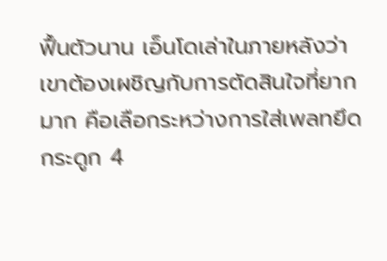ฟื้นตัวนาน เอ็นโดเล่าในภายหลังว่า เขาต้องเผชิญกับการตัดสินใจที่ยากมาก คือเลือกระหว่างการใส่เพลทยึดกระดูก 4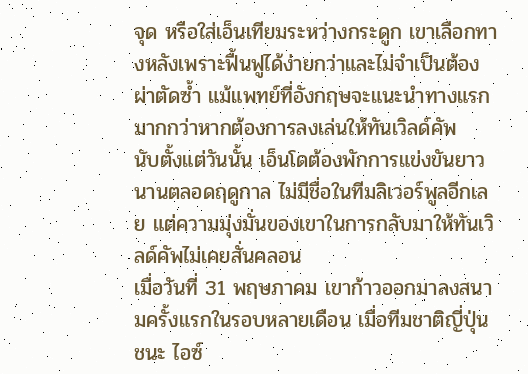จุด หรือใส่เอ็นเทียมระหว่างกระดูก เขาเลือกทางหลังเพราะฟื้นฟูได้ง่ายกว่าและไม่จำเป็นต้องผ่าตัดซ้ำ แม้แพทย์ที่อังกฤษจะแนะนำทางแรกมากกว่าหากต้องการลงเล่นให้ทันเวิลด์คัพ
นับตั้งแต่วันนั้น เอ็นโดต้องพักการแข่งขันยาวนานตลอดฤดูกาล ไม่มีชื่อในทีมลิเวอร์พูลอีกเลย แต่ความมุ่งมั่นของเขาในการกลับมาให้ทันเวิลด์คัพไม่เคยสั่นคลอน
เมื่อวันที่ 31 พฤษภาคม เขาก้าวออกมาลงสนามครั้งแรกในรอบหลายเดือน เมื่อทีมชาติญี่ปุ่นชนะ ไอซ์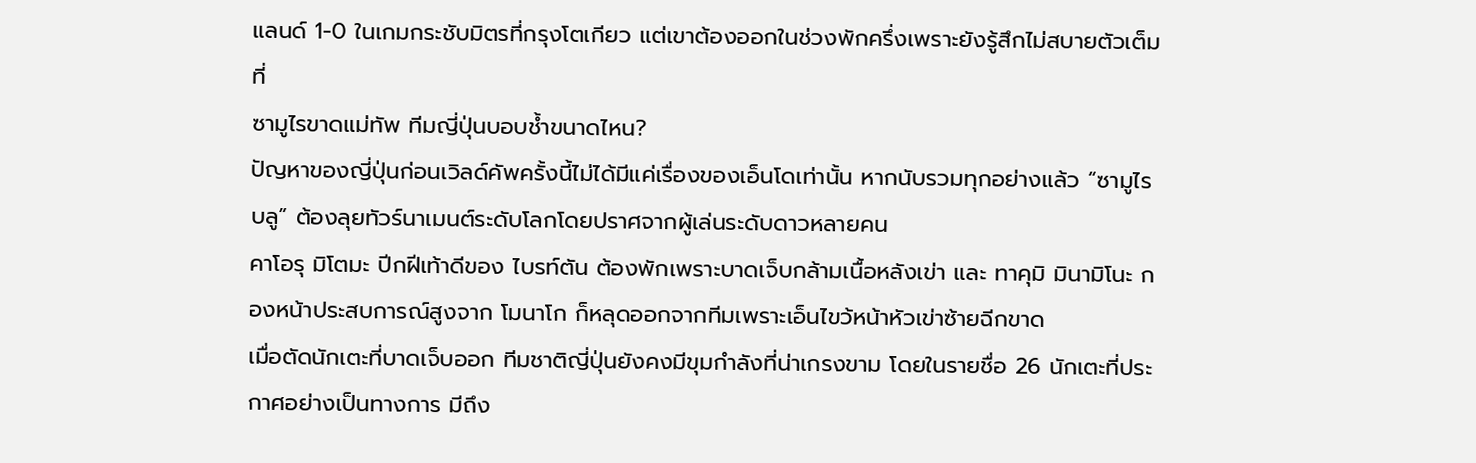แลนด์ 1-0 ในเกมกระชับมิตรที่กรุงโตเกียว แต่เขาต้องออกในช่วงพักครึ่งเพราะยังรู้สึกไม่สบายตัวเต็มที่
ซามูไรขาดแม่ทัพ ทีมญี่ปุ่นบอบช้ำขนาดไหน?
ปัญหาของญี่ปุ่นก่อนเวิลด์คัพครั้งนี้ไม่ได้มีแค่เรื่องของเอ็นโดเท่านั้น หากนับรวมทุกอย่างแล้ว “ซามูไรบลู” ต้องลุยทัวร์นาเมนต์ระดับโลกโดยปราศจากผู้เล่นระดับดาวหลายคน
คาโอรุ มิโตมะ ปีกฝีเท้าดีของ ไบรท์ตัน ต้องพักเพราะบาดเจ็บกล้ามเนื้อหลังเข่า และ ทาคุมิ มินามิโนะ กองหน้าประสบการณ์สูงจาก โมนาโก ก็หลุดออกจากทีมเพราะเอ็นไขว้หน้าหัวเข่าซ้ายฉีกขาด
เมื่อตัดนักเตะที่บาดเจ็บออก ทีมชาติญี่ปุ่นยังคงมีขุมกำลังที่น่าเกรงขาม โดยในรายชื่อ 26 นักเตะที่ประกาศอย่างเป็นทางการ มีถึง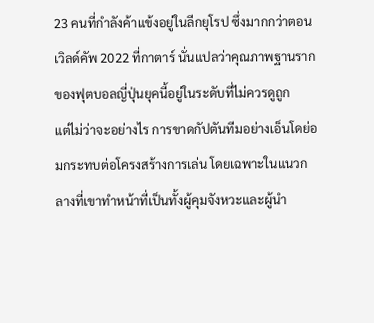23 คนที่กำลังค้าแข้งอยู่ในลีกยุโรป ซึ่งมากกว่าตอนเวิลด์คัพ 2022 ที่กาตาร์ นั่นแปลว่าคุณภาพฐานรากของฟุตบอลญี่ปุ่นยุคนี้อยู่ในระดับที่ไม่ควรดูถูก
แต่ไม่ว่าจะอย่างไร การขาดกัปตันทีมอย่างเอ็นโดย่อมกระทบต่อโครงสร้างการเล่น โดยเฉพาะในแนวกลางที่เขาทำหน้าที่เป็นทั้งผู้คุมจังหวะและผู้นำ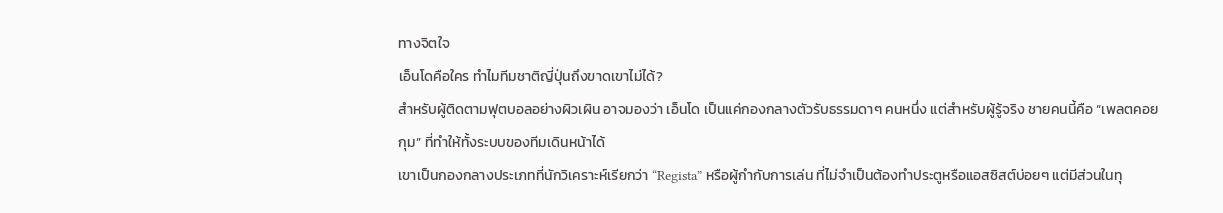ทางจิตใจ
เอ็นโดคือใคร ทำไมทีมชาติญี่ปุ่นถึงขาดเขาไม่ได้?
สำหรับผู้ติดตามฟุตบอลอย่างผิวเผิน อาจมองว่า เอ็นโด เป็นแค่กองกลางตัวรับธรรมดาๆ คนหนึ่ง แต่สำหรับผู้รู้จริง ชายคนนี้คือ “เพลตคอยกุม” ที่ทำให้ทั้งระบบของทีมเดินหน้าได้
เขาเป็นกองกลางประเภทที่นักวิเคราะห์เรียกว่า “Regista” หรือผู้กำกับการเล่น ที่ไม่จำเป็นต้องทำประตูหรือแอสซิสต์บ่อยๆ แต่มีส่วนในทุ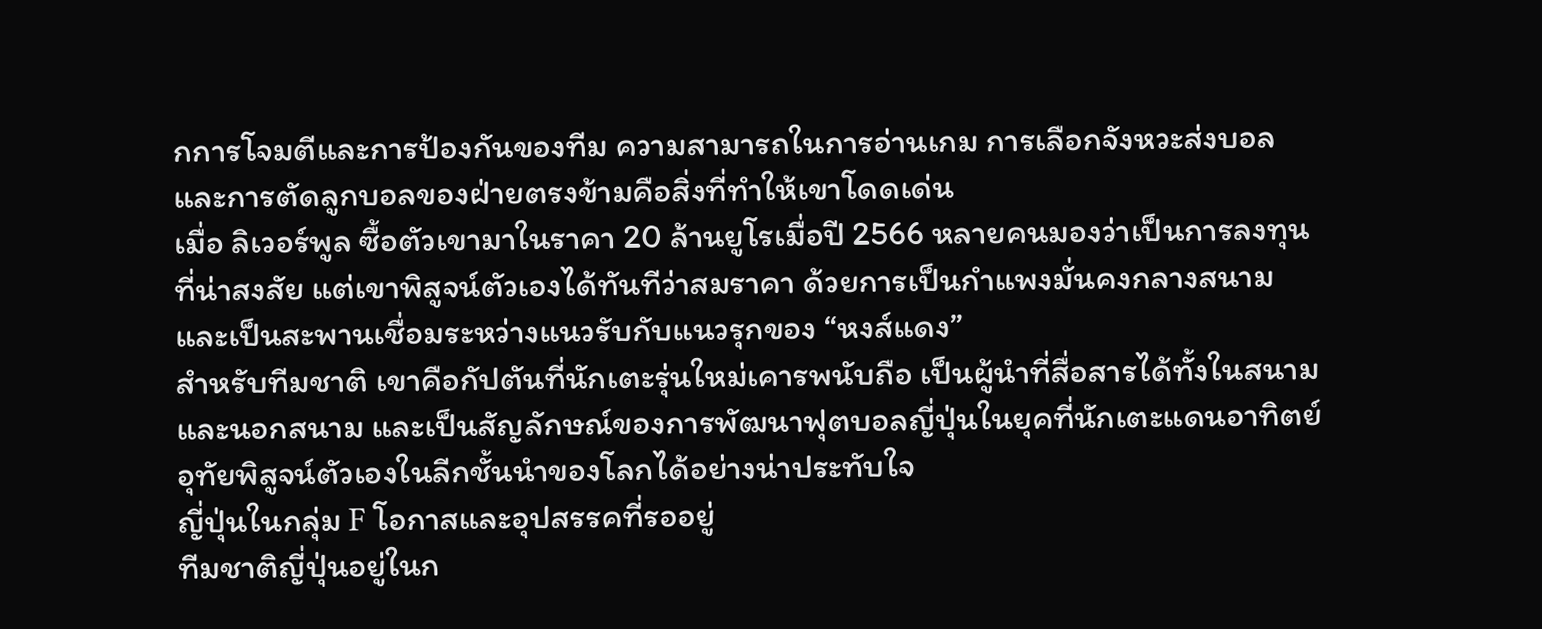กการโจมตีและการป้องกันของทีม ความสามารถในการอ่านเกม การเลือกจังหวะส่งบอล และการตัดลูกบอลของฝ่ายตรงข้ามคือสิ่งที่ทำให้เขาโดดเด่น
เมื่อ ลิเวอร์พูล ซื้อตัวเขามาในราคา 20 ล้านยูโรเมื่อปี 2566 หลายคนมองว่าเป็นการลงทุนที่น่าสงสัย แต่เขาพิสูจน์ตัวเองได้ทันทีว่าสมราคา ด้วยการเป็นกำแพงมั่นคงกลางสนาม และเป็นสะพานเชื่อมระหว่างแนวรับกับแนวรุกของ “หงส์แดง”
สำหรับทีมชาติ เขาคือกัปตันที่นักเตะรุ่นใหม่เคารพนับถือ เป็นผู้นำที่สื่อสารได้ทั้งในสนามและนอกสนาม และเป็นสัญลักษณ์ของการพัฒนาฟุตบอลญี่ปุ่นในยุคที่นักเตะแดนอาทิตย์อุทัยพิสูจน์ตัวเองในลีกชั้นนำของโลกได้อย่างน่าประทับใจ
ญี่ปุ่นในกลุ่ม F โอกาสและอุปสรรคที่รออยู่
ทีมชาติญี่ปุ่นอยู่ในก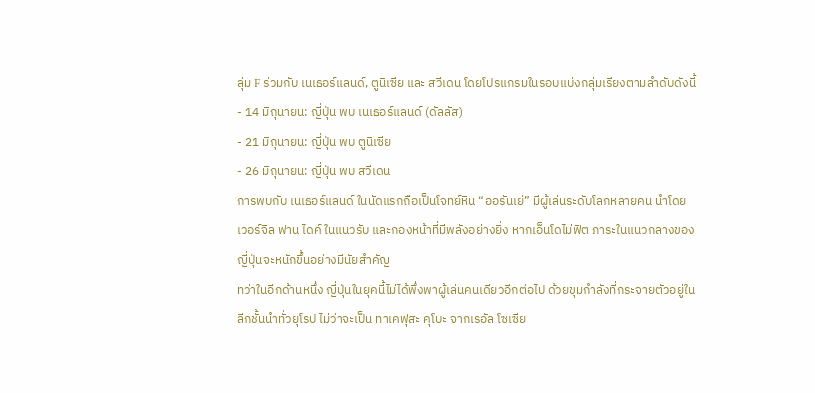ลุ่ม F ร่วมกับ เนเธอร์แลนด์, ตูนิเซีย และ สวีเดน โดยโปรแกรมในรอบแบ่งกลุ่มเรียงตามลำดับดังนี้
- 14 มิถุนายน: ญี่ปุ่น พบ เนเธอร์แลนด์ (ดัลลัส)
- 21 มิถุนายน: ญี่ปุ่น พบ ตูนิเซีย
- 26 มิถุนายน: ญี่ปุ่น พบ สวีเดน
การพบกับ เนเธอร์แลนด์ ในนัดแรกถือเป็นโจทย์หิน “ออรันเย่” มีผู้เล่นระดับโลกหลายคน นำโดย เวอร์จิล ฟาน ไดค์ ในแนวรับ และกองหน้าที่มีพลังอย่างยิ่ง หากเอ็นโดไม่ฟิต ภาระในแนวกลางของญี่ปุ่นจะหนักขึ้นอย่างมีนัยสำคัญ
ทว่าในอีกด้านหนึ่ง ญี่ปุ่นในยุคนี้ไม่ได้พึ่งพาผู้เล่นคนเดียวอีกต่อไป ด้วยขุมกำลังที่กระจายตัวอยู่ในลีกชั้นนำทั่วยุโรป ไม่ว่าจะเป็น ทาเคฟุสะ คุโบะ จากเรอัล โซเซีย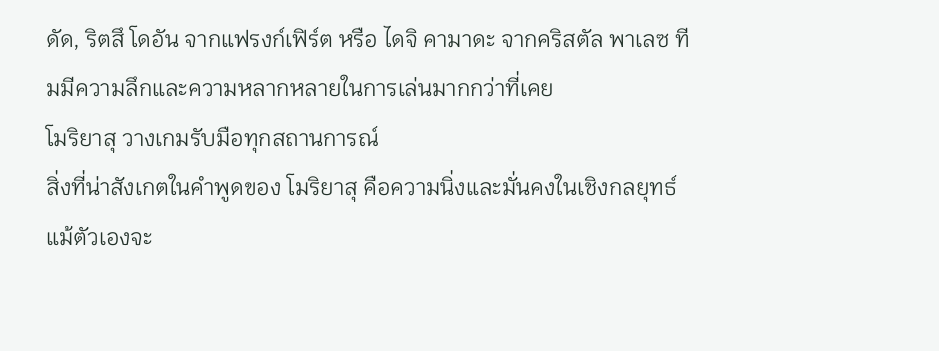ดัด, ริตสึ โดอัน จากแฟรงก์เฟิร์ต หรือ ไดจิ คามาดะ จากคริสตัล พาเลซ ทีมมีความลึกและความหลากหลายในการเล่นมากกว่าที่เคย
โมริยาสุ วางเกมรับมือทุกสถานการณ์
สิ่งที่น่าสังเกตในคำพูดของ โมริยาสุ คือความนิ่งและมั่นคงในเชิงกลยุทธ์ แม้ตัวเองจะ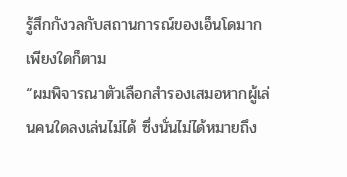รู้สึกกังวลกับสถานการณ์ของเอ็นโดมากเพียงใดก็ตาม
“ผมพิจารณาตัวเลือกสำรองเสมอหากผู้เล่นคนใดลงเล่นไม่ได้ ซึ่งนั่นไม่ได้หมายถึง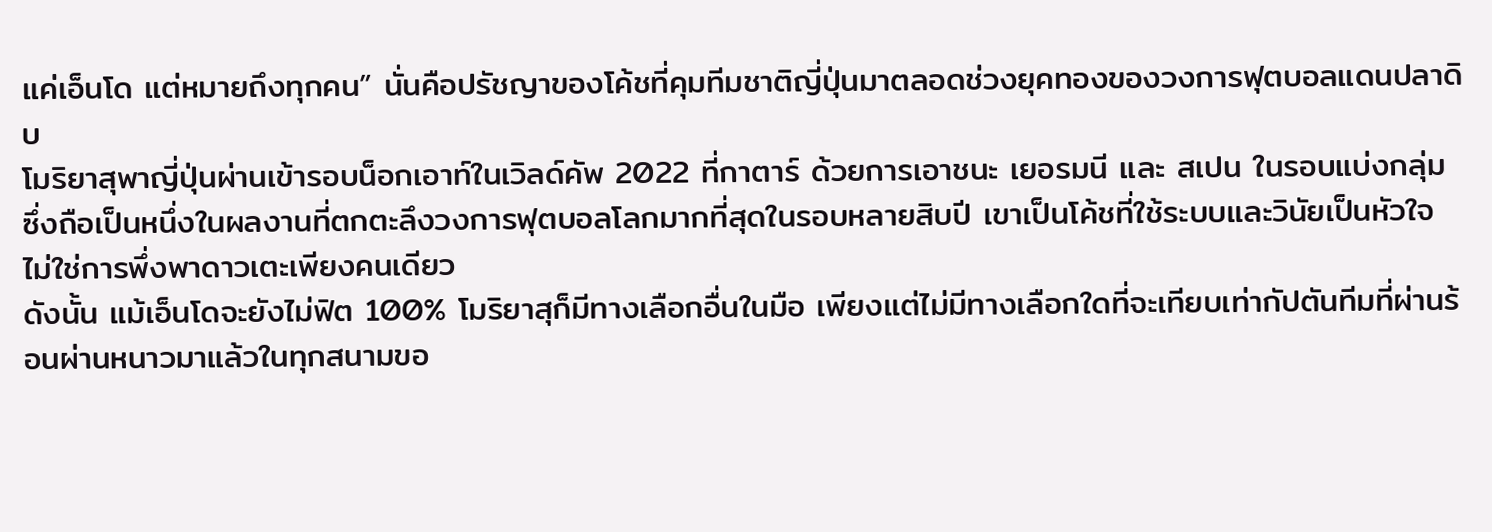แค่เอ็นโด แต่หมายถึงทุกคน” นั่นคือปรัชญาของโค้ชที่คุมทีมชาติญี่ปุ่นมาตลอดช่วงยุคทองของวงการฟุตบอลแดนปลาดิบ
โมริยาสุพาญี่ปุ่นผ่านเข้ารอบน็อกเอาท์ในเวิลด์คัพ 2022 ที่กาตาร์ ด้วยการเอาชนะ เยอรมนี และ สเปน ในรอบแบ่งกลุ่ม ซึ่งถือเป็นหนึ่งในผลงานที่ตกตะลึงวงการฟุตบอลโลกมากที่สุดในรอบหลายสิบปี เขาเป็นโค้ชที่ใช้ระบบและวินัยเป็นหัวใจ ไม่ใช่การพึ่งพาดาวเตะเพียงคนเดียว
ดังนั้น แม้เอ็นโดจะยังไม่ฟิต 100% โมริยาสุก็มีทางเลือกอื่นในมือ เพียงแต่ไม่มีทางเลือกใดที่จะเทียบเท่ากัปตันทีมที่ผ่านร้อนผ่านหนาวมาแล้วในทุกสนามขอ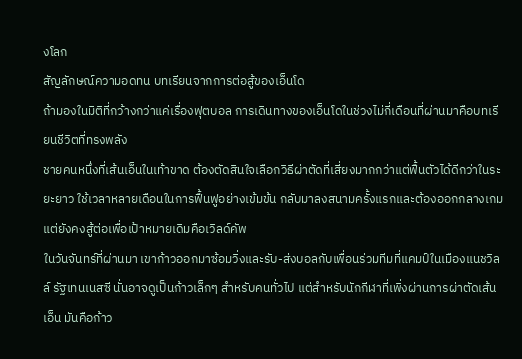งโลก
สัญลักษณ์ความอดทน บทเรียนจากการต่อสู้ของเอ็นโด
ถ้ามองในมิติที่กว้างกว่าแค่เรื่องฟุตบอล การเดินทางของเอ็นโดในช่วงไม่กี่เดือนที่ผ่านมาคือบทเรียนชีวิตที่ทรงพลัง
ชายคนหนึ่งที่เส้นเอ็นในเท้าขาด ต้องตัดสินใจเลือกวิธีผ่าตัดที่เสี่ยงมากกว่าแต่ฟื้นตัวได้ดีกว่าในระยะยาว ใช้เวลาหลายเดือนในการฟื้นฟูอย่างเข้มข้น กลับมาลงสนามครั้งแรกและต้องออกกลางเกม แต่ยังคงสู้ต่อเพื่อเป้าหมายเดิมคือเวิลด์คัพ
ในวันจันทร์ที่ผ่านมา เขาก้าวออกมาซ้อมวิ่งและรับ-ส่งบอลกับเพื่อนร่วมทีมที่แคมป์ในเมืองแนชวิลล์ รัฐเทนเนสซี นั่นอาจดูเป็นก้าวเล็กๆ สำหรับคนทั่วไป แต่สำหรับนักกีฬาที่เพิ่งผ่านการผ่าตัดเส้นเอ็น มันคือก้าว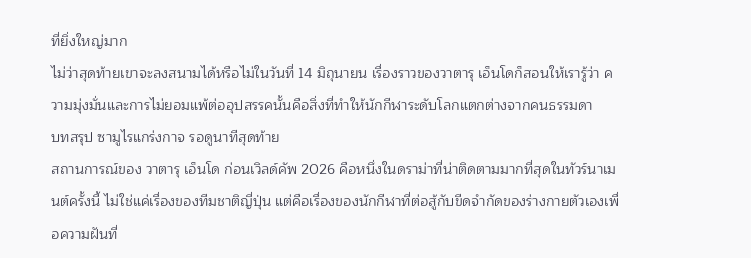ที่ยิ่งใหญ่มาก
ไม่ว่าสุดท้ายเขาจะลงสนามได้หรือไม่ในวันที่ 14 มิถุนายน เรื่องราวของวาตารุ เอ็นโดก็สอนให้เรารู้ว่า ความมุ่งมั่นและการไม่ยอมแพ้ต่ออุปสรรคนั้นคือสิ่งที่ทำให้นักกีฬาระดับโลกแตกต่างจากคนธรรมดา
บทสรุป ซามูไรแกร่งกาจ รอดูนาทีสุดท้าย
สถานการณ์ของ วาตารุ เอ็นโด ก่อนเวิลด์คัพ 2026 คือหนึ่งในดราม่าที่น่าติดตามมากที่สุดในทัวร์นาเมนต์ครั้งนี้ ไม่ใช่แค่เรื่องของทีมชาติญี่ปุ่น แต่คือเรื่องของนักกีฬาที่ต่อสู้กับขีดจำกัดของร่างกายตัวเองเพื่อความฝันที่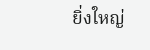ยิ่งใหญ่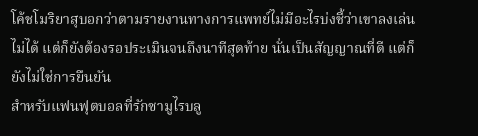โค้ชโมริยาสุบอกว่าตามรายงานทางการแพทย์ไม่มีอะไรบ่งชี้ว่าเขาลงเล่นไม่ได้ แต่ก็ยังต้องรอประเมินจนถึงนาทีสุดท้าย นั่นเป็นสัญญาณที่ดี แต่ก็ยังไม่ใช่การยืนยัน
สำหรับแฟนฟุตบอลที่รักซามูไรบลู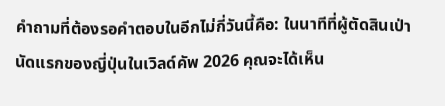คำถามที่ต้องรอคำตอบในอีกไม่กี่วันนี้คือ: ในนาทีที่ผู้ตัดสินเป่านัดแรกของญี่ปุ่นในเวิลด์คัพ 2026 คุณจะได้เห็น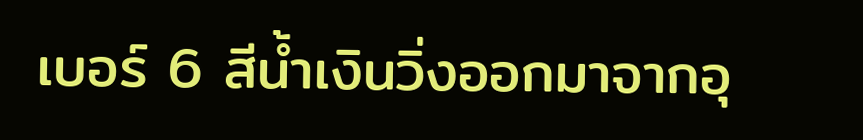เบอร์ 6 สีน้ำเงินวิ่งออกมาจากอุ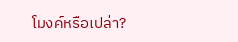โมงค์หรือเปล่า?